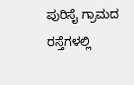ಪುರಿಸೈ ಗ್ರಾಮದ ರಸ್ತೆಗಳಲ್ಲಿ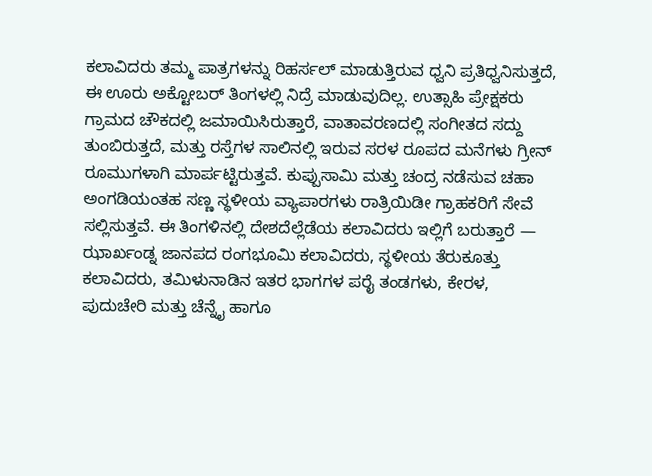ಕಲಾವಿದರು ತಮ್ಮ ಪಾತ್ರಗಳನ್ನು ರಿಹರ್ಸಲ್ ಮಾಡುತ್ತಿರುವ ಧ್ವನಿ ಪ್ರತಿಧ್ವನಿಸುತ್ತದೆ, ಈ ಊರು ಅಕ್ಟೋಬರ್ ತಿಂಗಳಲ್ಲಿ ನಿದ್ರೆ ಮಾಡುವುದಿಲ್ಲ. ಉತ್ಸಾಹಿ ಪ್ರೇಕ್ಷಕರು ಗ್ರಾಮದ ಚೌಕದಲ್ಲಿ ಜಮಾಯಿಸಿರುತ್ತಾರೆ, ವಾತಾವರಣದಲ್ಲಿ ಸಂಗೀತದ ಸದ್ದು ತುಂಬಿರುತ್ತದೆ, ಮತ್ತು ರಸ್ತೆಗಳ ಸಾಲಿನಲ್ಲಿ ಇರುವ ಸರಳ ರೂಪದ ಮನೆಗಳು ಗ್ರೀನ್ ರೂಮುಗಳಾಗಿ ಮಾರ್ಪಟ್ಟಿರುತ್ತವೆ. ಕುಪ್ಪುಸಾಮಿ ಮತ್ತು ಚಂದ್ರ ನಡೆಸುವ ಚಹಾ ಅಂಗಡಿಯಂತಹ ಸಣ್ಣ ಸ್ಥಳೀಯ ವ್ಯಾಪಾರಗಳು ರಾತ್ರಿಯಿಡೀ ಗ್ರಾಹಕರಿಗೆ ಸೇವೆ ಸಲ್ಲಿಸುತ್ತವೆ. ಈ ತಿಂಗಳಿನಲ್ಲಿ ದೇಶದೆಲ್ಲೆಡೆಯ ಕಲಾವಿದರು ಇಲ್ಲಿಗೆ ಬರುತ್ತಾರೆ — ಝಾರ್ಖಂಡ್ನ ಜಾನಪದ ರಂಗಭೂಮಿ ಕಲಾವಿದರು, ಸ್ಥಳೀಯ ತೆರುಕೂತ್ತು ಕಲಾವಿದರು, ತಮಿಳುನಾಡಿನ ಇತರ ಭಾಗಗಳ ಪರೈ ತಂಡಗಳು, ಕೇರಳ, ಪುದುಚೇರಿ ಮತ್ತು ಚೆನ್ನೈ ಹಾಗೂ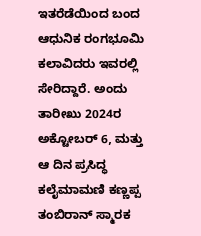ಇತರೆಡೆಯಿಂದ ಬಂದ ಆಧುನಿಕ ರಂಗಭೂಮಿ ಕಲಾವಿದರು ಇವರಲ್ಲಿ ಸೇರಿದ್ದಾರೆ. ಅಂದು ತಾರೀಖು 2024ರ ಅಕ್ಟೋಬರ್ 6, ಮತ್ತು ಆ ದಿನ ಪ್ರಸಿದ್ಧ ಕಲೈಮಾಮಣಿ ಕಣ್ಣಪ್ಪ ತಂಬಿರಾನ್ ಸ್ಮಾರಕ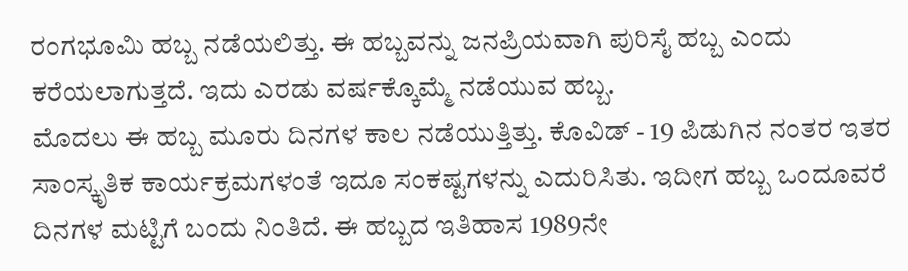ರಂಗಭೂಮಿ ಹಬ್ಬ ನಡೆಯಲಿತ್ತು. ಈ ಹಬ್ಬವನ್ನು ಜನಪ್ರಿಯವಾಗಿ ಪುರಿಸೈ ಹಬ್ಬ ಎಂದು ಕರೆಯಲಾಗುತ್ತದೆ. ಇದು ಎರಡು ವರ್ಷಕ್ಕೊಮ್ಮೆ ನಡೆಯುವ ಹಬ್ಬ.
ಮೊದಲು ಈ ಹಬ್ಬ ಮೂರು ದಿನಗಳ ಕಾಲ ನಡೆಯುತ್ತಿತ್ತು. ಕೊವಿಡ್ - 19 ಪಿಡುಗಿನ ನಂತರ ಇತರ ಸಾಂಸ್ಕೃತಿಕ ಕಾರ್ಯಕ್ರಮಗಳಂತೆ ಇದೂ ಸಂಕಷ್ಟಗಳನ್ನು ಎದುರಿಸಿತು. ಇದೀಗ ಹಬ್ಬ ಒಂದೂವರೆ ದಿನಗಳ ಮಟ್ಟಿಗೆ ಬಂದು ನಿಂತಿದೆ. ಈ ಹಬ್ಬದ ಇತಿಹಾಸ 1989ನೇ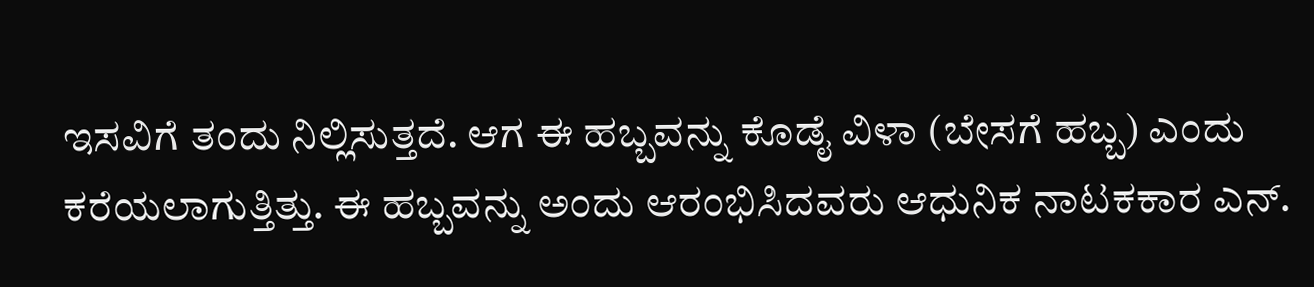ಇಸವಿಗೆ ತಂದು ನಿಲ್ಲಿಸುತ್ತದೆ. ಆಗ ಈ ಹಬ್ಬವನ್ನು ಕೊಡೈ ವಿಳಾ (ಬೇಸಗೆ ಹಬ್ಬ) ಎಂದು ಕರೆಯಲಾಗುತ್ತಿತ್ತು. ಈ ಹಬ್ಬವನ್ನು ಅಂದು ಆರಂಭಿಸಿದವರು ಆಧುನಿಕ ನಾಟಕಕಾರ ಎನ್.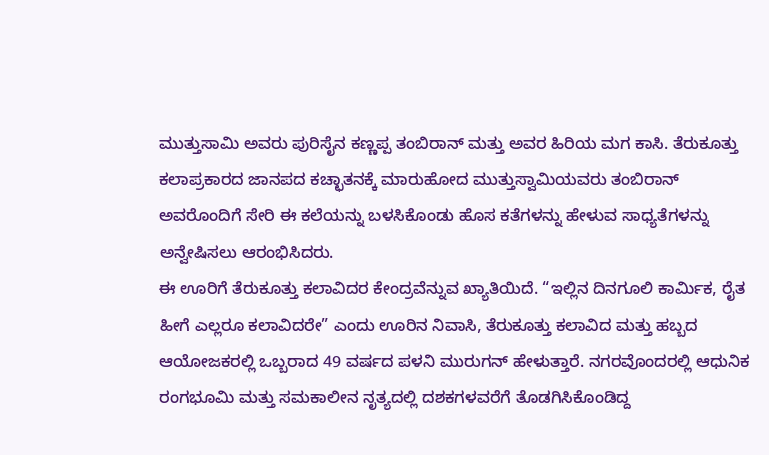ಮುತ್ತುಸಾಮಿ ಅವರು ಪುರಿಸೈನ ಕಣ್ಣಪ್ಪ ತಂಬಿರಾನ್ ಮತ್ತು ಅವರ ಹಿರಿಯ ಮಗ ಕಾಸಿ. ತೆರುಕೂತ್ತು ಕಲಾಪ್ರಕಾರದ ಜಾನಪದ ಕಚ್ಛಾತನಕ್ಕೆ ಮಾರುಹೋದ ಮುತ್ತುಸ್ವಾಮಿಯವರು ತಂಬಿರಾನ್ ಅವರೊಂದಿಗೆ ಸೇರಿ ಈ ಕಲೆಯನ್ನು ಬಳಸಿಕೊಂಡು ಹೊಸ ಕತೆಗಳನ್ನು ಹೇಳುವ ಸಾಧ್ಯತೆಗಳನ್ನು ಅನ್ವೇಷಿಸಲು ಆರಂಭಿಸಿದರು.
ಈ ಊರಿಗೆ ತೆರುಕೂತ್ತು ಕಲಾವಿದರ ಕೇಂದ್ರವೆನ್ನುವ ಖ್ಯಾತಿಯಿದೆ. “ಇಲ್ಲಿನ ದಿನಗೂಲಿ ಕಾರ್ಮಿಕ, ರೈತ ಹೀಗೆ ಎಲ್ಲರೂ ಕಲಾವಿದರೇ” ಎಂದು ಊರಿನ ನಿವಾಸಿ, ತೆರುಕೂತ್ತು ಕಲಾವಿದ ಮತ್ತು ಹಬ್ಬದ ಆಯೋಜಕರಲ್ಲಿ ಒಬ್ಬರಾದ 49 ವರ್ಷದ ಪಳನಿ ಮುರುಗನ್ ಹೇಳುತ್ತಾರೆ. ನಗರವೊಂದರಲ್ಲಿ ಆಧುನಿಕ ರಂಗಭೂಮಿ ಮತ್ತು ಸಮಕಾಲೀನ ನೃತ್ಯದಲ್ಲಿ ದಶಕಗಳವರೆಗೆ ತೊಡಗಿಸಿಕೊಂಡಿದ್ದ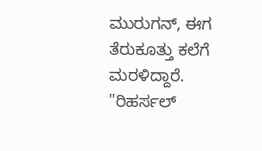ಮುರುಗನ್, ಈಗ ತೆರುಕೂತ್ತು ಕಲೆಗೆ ಮರಳಿದ್ದಾರೆ. "ರಿಹರ್ಸಲ್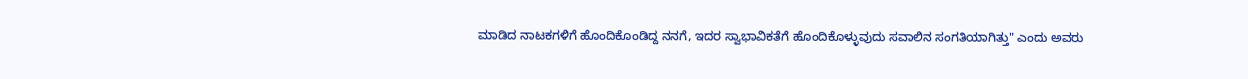ಮಾಡಿದ ನಾಟಕಗಳಿಗೆ ಹೊಂದಿಕೊಂಡಿದ್ದ ನನಗೆ, ಇದರ ಸ್ವಾಭಾವಿಕತೆಗೆ ಹೊಂದಿಕೊಳ್ಳುವುದು ಸವಾಲಿನ ಸಂಗತಿಯಾಗಿತ್ತು" ಎಂದು ಅವರು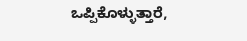ಒಪ್ಪಿಕೊಳ್ಳುತ್ತಾರೆ,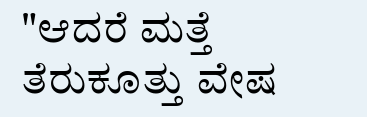"ಆದರೆ ಮತ್ತೆ ತೆರುಕೂತ್ತು ವೇಷ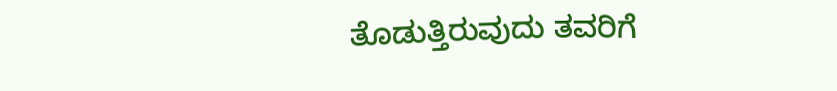ತೊಡುತ್ತಿರುವುದು ತವರಿಗೆ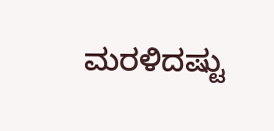ಮರಳಿದಷ್ಟು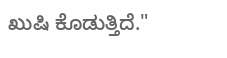ಖುಷಿ ಕೊಡುತ್ತಿದೆ."